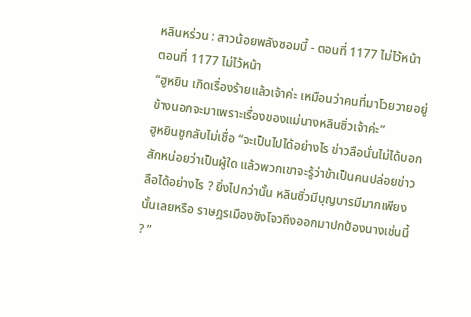หลินหร่วน : สาวน้อยพลังซอมบี้ - ตอนที่ 1177 ไม่ไว้หน้า
ตอนที่ 1177 ไม่ไว้หน้า
“ฮูหยิน เกิดเรื่องร้ายแล้วเจ้าค่ะ เหมือนว่าคนที่มาโวยวายอยู่ข้างนอกจะมาเพราะเรื่องของแม่นางหลินซิ่วเจ้าค่ะ”
ฮูหยินซูกลับไม่เชื่อ “จะเป็นไปได้อย่างไร ข่าวลือนั่นไม่ได้บอกสักหน่อยว่าเป็นผู้ใด แล้วพวกเขาจะรู้ว่าข้าเป็นคนปล่อยข่าวลือได้อย่างไร ? ยิ่งไปกว่านั้น หลินซิ่วมีบุญบารมีมากเพียงนั้นเลยหรือ ราษฎรเมืองชิงโจวถึงออกมาปกป้องนางเช่นนี้ ? ”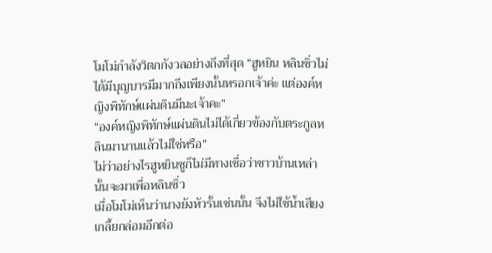โมโม่กำลังวิตกกังวลอย่างถึงที่สุด “ฮูหยิน หลินซิ่วไม่ได้มีบุญบารมีมากถึงเพียงนั้นหรอกเจ้าค่ะ แต่องค์หญิงพิทักษ์แผ่นดินมีนะเจ้าคะ”
“องค์หญิงพิทักษ์แผ่นดินไม่ได้เกี่ยวข้องกับตระกูลหลินมานานแล้วไม่ใช่หรือ”
ไม่ว่าอย่างไรฮูหยินซูก็ไม่มีทางเชื่อว่าชาวบ้านเหล่านั้นจะมาเพื่อหลินซิ่ว
เมื่อโมโม่เห็นว่านางยังหัวรั้นเช่นนั้น จึงไม่ใช้น้ำเสียงเกลี้ยกล่อมอีกต่อ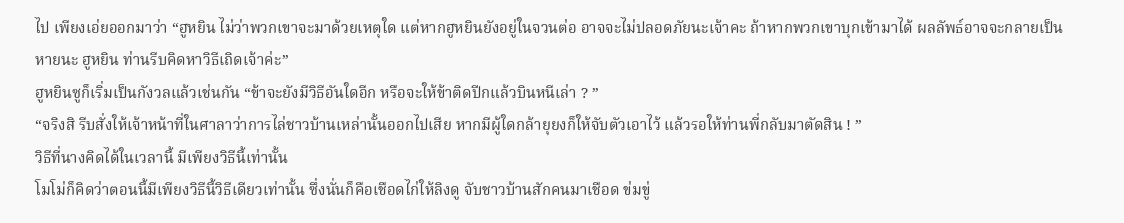ไป เพียงเอ่ยออกมาว่า “ฮูหยิน ไม่ว่าพวกเขาจะมาด้วยเหตุใด แต่หากฮูหยินยังอยู่ในจวนต่อ อาจจะไม่ปลอดภัยนะเจ้าคะ ถ้าหากพวกเขาบุกเข้ามาได้ ผลลัพธ์อาจจะกลายเป็นหายนะ ฮูหยิน ท่านรีบคิดหาวิธีเถิดเจ้าค่ะ”
ฮูหยินซูก็เริ่มเป็นกังวลแล้วเช่นกัน “ข้าจะยังมีวิธีอันใดอีก หรือจะให้ข้าติดปีกแล้วบินหนีเล่า ? ”
“จริงสิ รีบสั่งให้เจ้าหน้าที่ในศาลาว่าการไล่ชาวบ้านเหล่านั้นออกไปเสีย หากมีผู้ใดกล้ายุยงก็ให้จับตัวเอาไว้ แล้วรอให้ท่านพี่กลับมาตัดสิน ! ”
วิธีที่นางคิดได้ในเวลานี้ มีเพียงวิธีนี้เท่านั้น
โมโม่ก็คิดว่าตอนนี้มีเพียงวิธีนี้วิธีเดียวเท่านั้น ซึ่งนั่นก็คือเชือดไก่ให้ลิงดู จับชาวบ้านสักคนมาเชือด ข่มขู่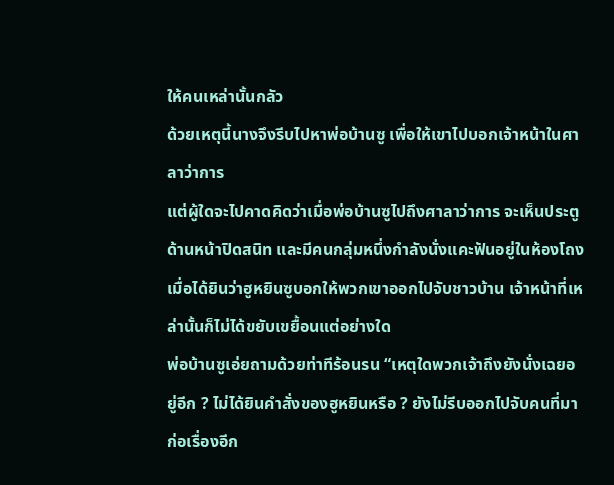ให้คนเหล่านั้นกลัว
ด้วยเหตุนี้นางจึงรีบไปหาพ่อบ้านซู เพื่อให้เขาไปบอกเจ้าหน้าในศาลาว่าการ
แต่ผู้ใดจะไปคาดคิดว่าเมื่อพ่อบ้านซูไปถึงศาลาว่าการ จะเห็นประตูด้านหน้าปิดสนิท และมีคนกลุ่มหนึ่งกำลังนั่งแคะฟันอยู่ในห้องโถง
เมื่อได้ยินว่าฮูหยินซูบอกให้พวกเขาออกไปจับชาวบ้าน เจ้าหน้าที่เหล่านั้นก็ไม่ได้ขยับเขยื้อนแต่อย่างใด
พ่อบ้านซูเอ่ยถามด้วยท่าทีร้อนรน “เหตุใดพวกเจ้าถึงยังนั่งเฉยอยู่อีก ? ไม่ได้ยินคำสั่งของฮูหยินหรือ ? ยังไม่รีบออกไปจับคนที่มาก่อเรื่องอีก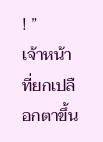! ”
เจ้าหน้าที่ยกเปลือกตาขึ้น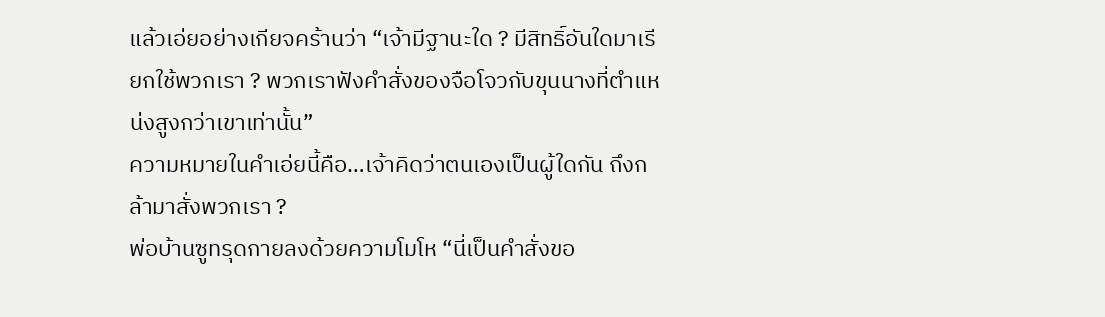แล้วเอ่ยอย่างเกียจคร้านว่า “เจ้ามีฐานะใด ? มีสิทธิ์อันใดมาเรียกใช้พวกเรา ? พวกเราฟังคำสั่งของจือโจวกับขุนนางที่ตำแหน่งสูงกว่าเขาเท่านั้น”
ความหมายในคำเอ่ยนี้คือ…เจ้าคิดว่าตนเองเป็นผู้ใดกัน ถึงกล้ามาสั่งพวกเรา ?
พ่อบ้านซูทรุดกายลงด้วยความโมโห “นี่เป็นคำสั่งขอ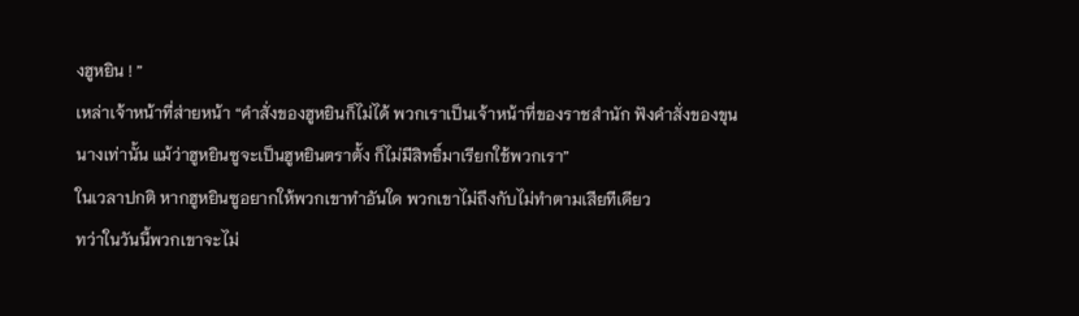งฮูหยิน ! ”
เหล่าเจ้าหน้าที่ส่ายหน้า “คำสั่งของฮูหยินก็ไม่ได้ พวกเราเป็นเจ้าหน้าที่ของราชสำนัก ฟังคำสั่งของขุนนางเท่านั้น แม้ว่าฮูหยินซูจะเป็นฮูหยินตราตั้ง ก็ไม่มีสิทธิ์มาเรียกใช้พวกเรา”
ในเวลาปกติ หากฮูหยินซูอยากให้พวกเขาทำอันใด พวกเขาไม่ถึงกับไม่ทำตามเสียทีเดียว
ทว่าในวันนี้พวกเขาจะไม่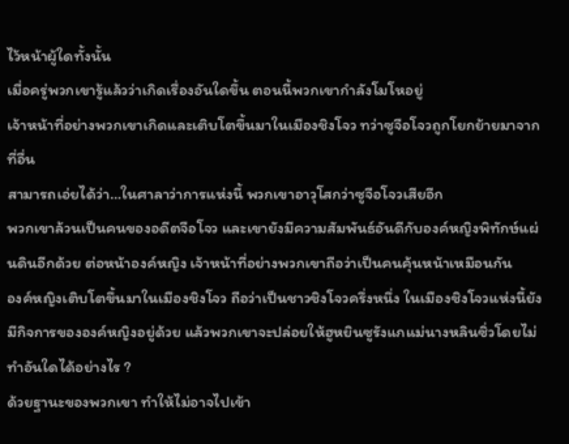ไว้หน้าผู้ใดทั้งนั้น
เมื่อครู่พวกเขารู้แล้วว่าเกิดเรื่องอันใดขึ้น ตอนนี้พวกเขากำลังโมโหอยู่
เจ้าหน้าที่อย่างพวกเขาเกิดและเติบโตขึ้นมาในเมืองชิงโจว ทว่าซูจือโจวถูกโยกย้ายมาจากที่อื่น
สามารถเอ่ยได้ว่า…ในศาลาว่าการแห่งนี้ พวกเขาอาวุโสกว่าซูจือโจวเสียอีก
พวกเขาล้วนเป็นคนของอดีตจือโจว และเขายังมีความสัมพันธ์อันดีกับองค์หญิงพิทักษ์แผ่นดินอีกด้วย ต่อหน้าองค์หญิง เจ้าหน้าที่อย่างพวกเขาถือว่าเป็นคนคุ้นหน้าเหมือนกัน
องค์หญิงเติบโตขึ้นมาในเมืองชิงโจว ถือว่าเป็นชาวชิงโจวครึ่งหนึ่ง ในเมืองชิงโจวแห่งนี้ยังมีกิจการขององค์หญิงอยู่ด้วย แล้วพวกเขาจะปล่อยให้ฮูหยินซูรังแกแม่นางหลินซิ่วโดยไม่ทำอันใดได้อย่างไร ?
ด้วยฐานะของพวกเขา ทำให้ไม่อาจไปเข้า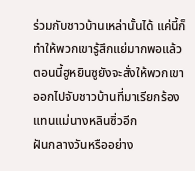ร่วมกับชาวบ้านเหล่านั้นได้ แค่นี้ก็ทำให้พวกเขารู้สึกแย่มากพอแล้ว ตอนนี้ฮูหยินซูยังจะสั่งให้พวกเขาออกไปจับชาวบ้านที่มาเรียกร้องแทนแม่นางหลินซิ่วอีก
ฝันกลางวันหรืออย่าง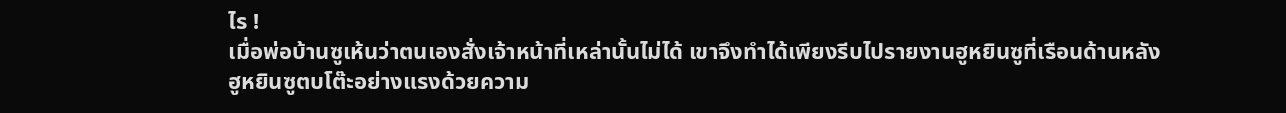ไร !
เมื่อพ่อบ้านซูเห้นว่าตนเองสั่งเจ้าหน้าที่เหล่านั้นไม่ได้ เขาจึงทำได้เพียงรีบไปรายงานฮูหยินซูที่เรือนด้านหลัง
ฮูหยินซูตบโต๊ะอย่างแรงด้วยความ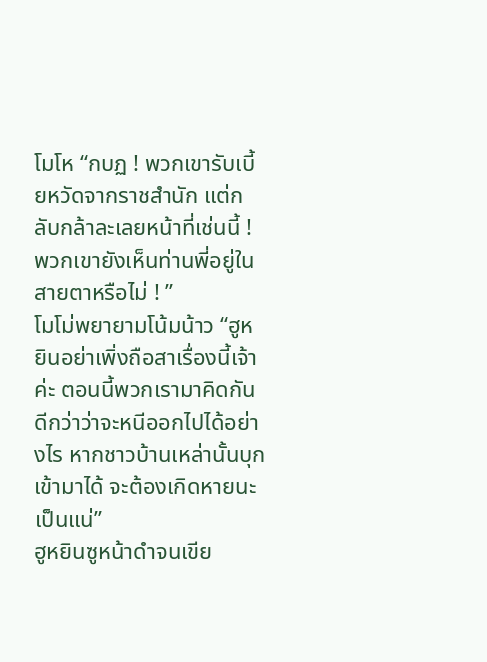โมโห “กบฏ ! พวกเขารับเบี้ยหวัดจากราชสำนัก แต่กลับกล้าละเลยหน้าที่เช่นนี้ ! พวกเขายังเห็นท่านพี่อยู่ในสายตาหรือไม่ ! ”
โมโม่พยายามโน้มน้าว “ฮูหยินอย่าเพิ่งถือสาเรื่องนี้เจ้าค่ะ ตอนนี้พวกเรามาคิดกันดีกว่าว่าจะหนีออกไปได้อย่างไร หากชาวบ้านเหล่านั้นบุกเข้ามาได้ จะต้องเกิดหายนะเป็นแน่”
ฮูหยินซูหน้าดำจนเขีย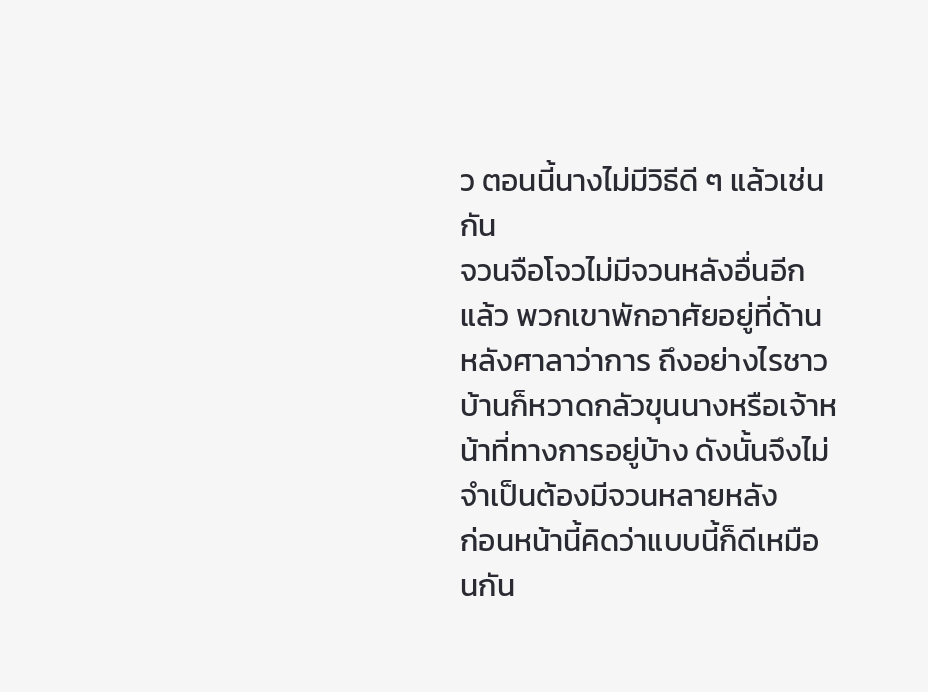ว ตอนนี้นางไม่มีวิธีดี ๆ แล้วเช่นกัน
จวนจือโจวไม่มีจวนหลังอื่นอีกแล้ว พวกเขาพักอาศัยอยู่ที่ด้านหลังศาลาว่าการ ถึงอย่างไรชาวบ้านก็หวาดกลัวขุนนางหรือเจ้าหน้าที่ทางการอยู่บ้าง ดังนั้นจึงไม่จำเป็นต้องมีจวนหลายหลัง
ก่อนหน้านี้คิดว่าแบบนี้ก็ดีเหมือนกัน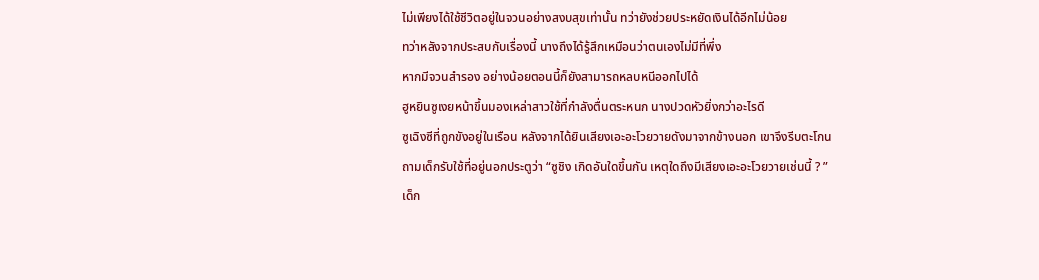ไม่เพียงได้ใช้ชีวิตอยู่ในจวนอย่างสงบสุขเท่านั้น ทว่ายังช่วยประหยัดเงินได้อีกไม่น้อย
ทว่าหลังจากประสบกับเรื่องนี้ นางถึงได้รู้สึกเหมือนว่าตนเองไม่มีที่พึ่ง
หากมีจวนสำรอง อย่างน้อยตอนนี้ก็ยังสามารถหลบหนีออกไปได้
ฮูหยินซูเงยหน้าขึ้นมองเหล่าสาวใช้ที่กำลังตื่นตระหนก นางปวดหัวยิ่งกว่าอะไรดี
ซูเฉิงซีที่ถูกขังอยู่ในเรือน หลังจากได้ยินเสียงเอะอะโวยวายดังมาจากข้างนอก เขาจึงรีบตะโกนถามเด็กรับใช้ที่อยู่นอกประตูว่า “ซูชิง เกิดอันใดขึ้นกัน เหตุใดถึงมีเสียงเอะอะโวยวายเช่นนี้ ? ”
เด็ก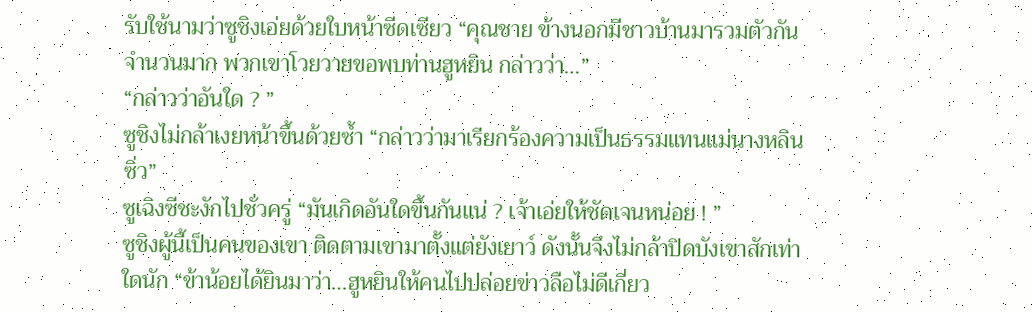รับใช้นามว่าซูชิงเอ่ยด้วยใบหน้าซีดเซียว “คุณชาย ข้างนอกมีชาวบ้านมารวมตัวกันจำนวนมาก พวกเขาโวยวายขอพบท่านฮูหยิน กล่าวว่า…”
“กล่าวว่าอันใด ? ”
ซูชิงไม่กล้าเงยหน้าขึ้นด้วยซ้ำ “กล่าวว่ามาเรียกร้องความเป็นธรรมแทนแม่นางหลินซิ่ว”
ซูเฉิงซีชะงักไปชั่วครู่ “มันเกิดอันใดขึ้นกันแน่ ? เจ้าเอ่ยให้ชัดเจนหน่อย ! ”
ซูชิงผู้นี้เป็นคนของเขา ติดตามเขามาตั้งแต่ยังเยาว์ ดังนั้นจึงไม่กล้าปิดบังเขาสักเท่าใดนัก “ข้าน้อยได้ยินมาว่า…ฮูหยินให้คนไปปล่อยข่าวลือไม่ดีเกี่ยว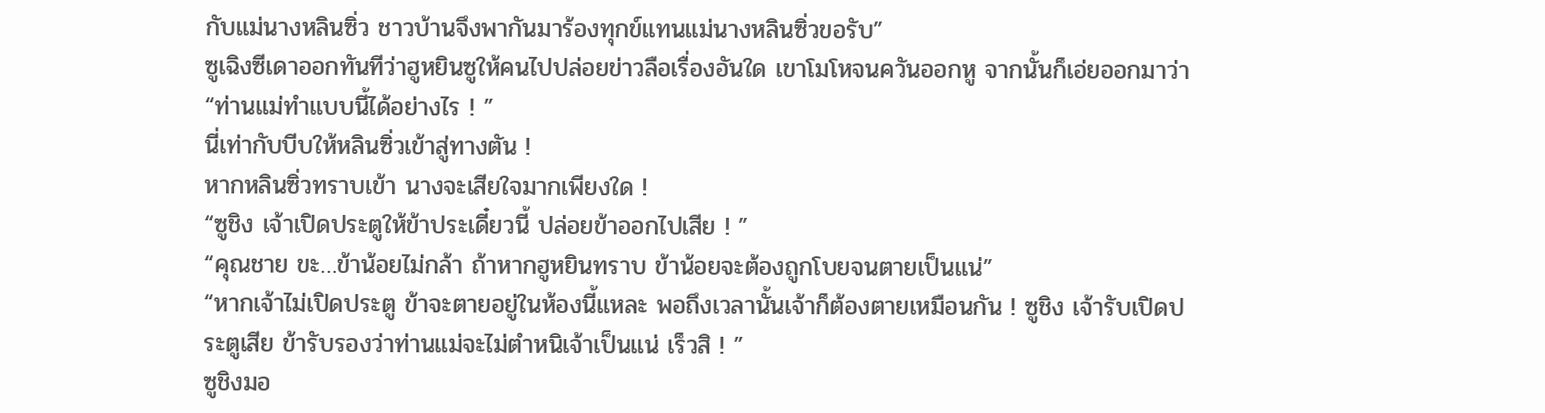กับแม่นางหลินซิ่ว ชาวบ้านจึงพากันมาร้องทุกข์แทนแม่นางหลินซิ่วขอรับ”
ซูเฉิงซีเดาออกทันทีว่าฮูหยินซูให้คนไปปล่อยข่าวลือเรื่องอันใด เขาโมโหจนควันออกหู จากนั้นก็เอ่ยออกมาว่า “ท่านแม่ทำแบบนี้ได้อย่างไร ! ”
นี่เท่ากับบีบให้หลินซิ่วเข้าสู่ทางตัน !
หากหลินซิ่วทราบเข้า นางจะเสียใจมากเพียงใด !
“ซูชิง เจ้าเปิดประตูให้ข้าประเดี๋ยวนี้ ปล่อยข้าออกไปเสีย ! ”
“คุณชาย ขะ…ข้าน้อยไม่กล้า ถ้าหากฮูหยินทราบ ข้าน้อยจะต้องถูกโบยจนตายเป็นแน่”
“หากเจ้าไม่เปิดประตู ข้าจะตายอยู่ในห้องนี้แหละ พอถึงเวลานั้นเจ้าก็ต้องตายเหมือนกัน ! ซูชิง เจ้ารับเปิดประตูเสีย ข้ารับรองว่าท่านแม่จะไม่ตำหนิเจ้าเป็นแน่ เร็วสิ ! ”
ซูชิงมอ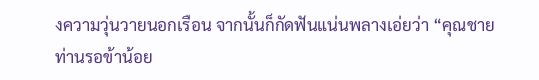งความวุ่นวายนอกเรือน จากนั้นก็กัดฟันแน่นพลางเอ่ยว่า “คุณชาย ท่านรอข้าน้อย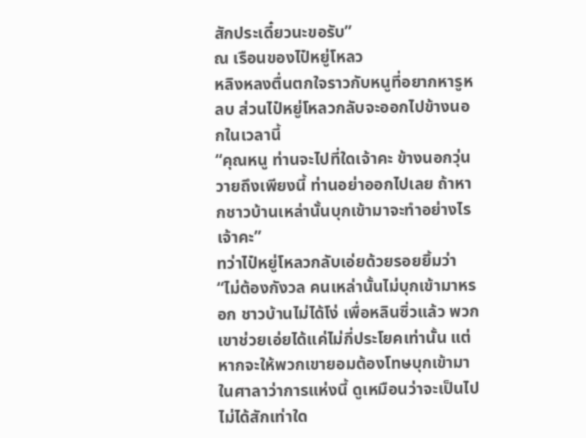สักประเดี๋ยวนะขอรับ”
ณ เรือนของไป๋หยู่โหลว
หลิงหลงตื่นตกใจราวกับหนูที่อยากหารูหลบ ส่วนไป๋หยู่โหลวกลับจะออกไปข้างนอกในเวลานี้
“คุณหนู ท่านจะไปที่ใดเจ้าคะ ข้างนอกวุ่นวายถึงเพียงนี้ ท่านอย่าออกไปเลย ถ้าหากชาวบ้านเหล่านั้นบุกเข้ามาจะทำอย่างไรเจ้าคะ”
ทว่าไป๋หยู่โหลวกลับเอ่ยด้วยรอยยิ้มว่า “ไม่ต้องกังวล คนเหล่านั้นไม่บุกเข้ามาหรอก ชาวบ้านไม่ได้โง่ เพื่อหลินซิ่วแล้ว พวกเขาช่วยเอ่ยได้แค่ไม่กี่ประโยคเท่านั้น แต่หากจะให้พวกเขายอมต้องโทษบุกเข้ามาในศาลาว่าการแห่งนี้ ดูเหมือนว่าจะเป็นไปไม่ได้สักเท่าใด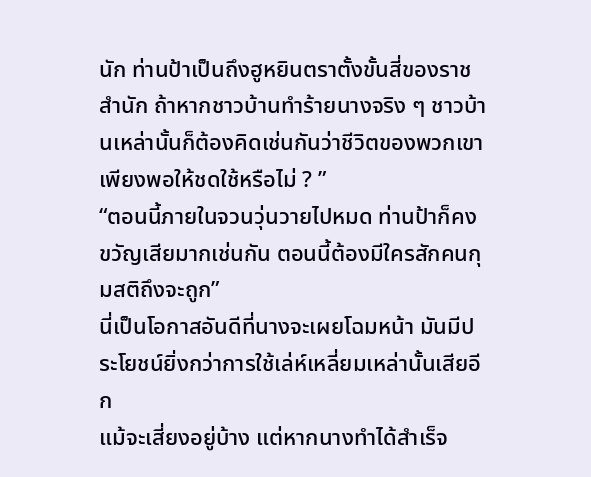นัก ท่านป้าเป็นถึงฮูหยินตราตั้งขั้นสี่ของราชสำนัก ถ้าหากชาวบ้านทำร้ายนางจริง ๆ ชาวบ้านเหล่านั้นก็ต้องคิดเช่นกันว่าชีวิตของพวกเขาเพียงพอให้ชดใช้หรือไม่ ? ”
“ตอนนี้ภายในจวนวุ่นวายไปหมด ท่านป้าก็คงขวัญเสียมากเช่นกัน ตอนนี้ต้องมีใครสักคนกุมสติถึงจะถูก”
นี่เป็นโอกาสอันดีที่นางจะเผยโฉมหน้า มันมีประโยชน์ยิ่งกว่าการใช้เล่ห์เหลี่ยมเหล่านั้นเสียอีก
แม้จะเสี่ยงอยู่บ้าง แต่หากนางทำได้สำเร็จ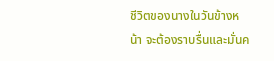ชีวิตของนางในวันข้างหน้า จะต้องราบรื่นและมั่นค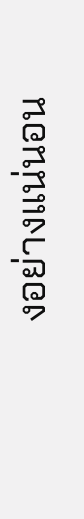งอย่างแน่นอน